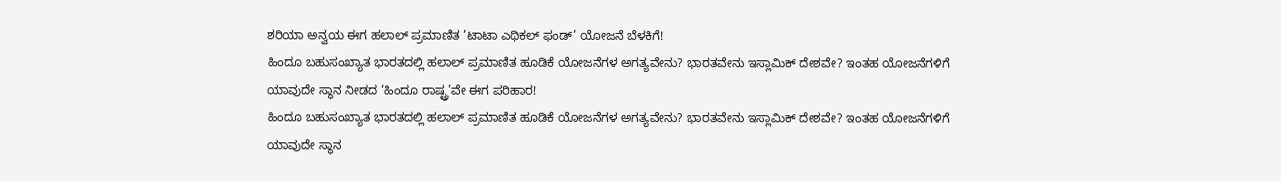ಶರಿಯಾ ಅನ್ವಯ ಈಗ ಹಲಾಲ್ ಪ್ರಮಾಣಿತ ‘ಟಾಟಾ ಎಥಿಕಲ್ ಫಂಡ್’ ಯೋಜನೆ ಬೆಳಕಿಗೆ!
ಹಿಂದೂ ಬಹುಸಂಖ್ಯಾತ ಭಾರತದಲ್ಲಿ ಹಲಾಲ್ ಪ್ರಮಾಣಿತ ಹೂಡಿಕೆ ಯೋಜನೆಗಳ ಅಗತ್ಯವೇನು? ಭಾರತವೇನು ಇಸ್ಲಾಮಿಕ್ ದೇಶವೇ? ಇಂತಹ ಯೋಜನೆಗಳಿಗೆ ಯಾವುದೇ ಸ್ಥಾನ ನೀಡದ ‘ಹಿಂದೂ ರಾಷ್ಟ್ರ’ವೇ ಈಗ ಪರಿಹಾರ!
ಹಿಂದೂ ಬಹುಸಂಖ್ಯಾತ ಭಾರತದಲ್ಲಿ ಹಲಾಲ್ ಪ್ರಮಾಣಿತ ಹೂಡಿಕೆ ಯೋಜನೆಗಳ ಅಗತ್ಯವೇನು? ಭಾರತವೇನು ಇಸ್ಲಾಮಿಕ್ ದೇಶವೇ? ಇಂತಹ ಯೋಜನೆಗಳಿಗೆ ಯಾವುದೇ ಸ್ಥಾನ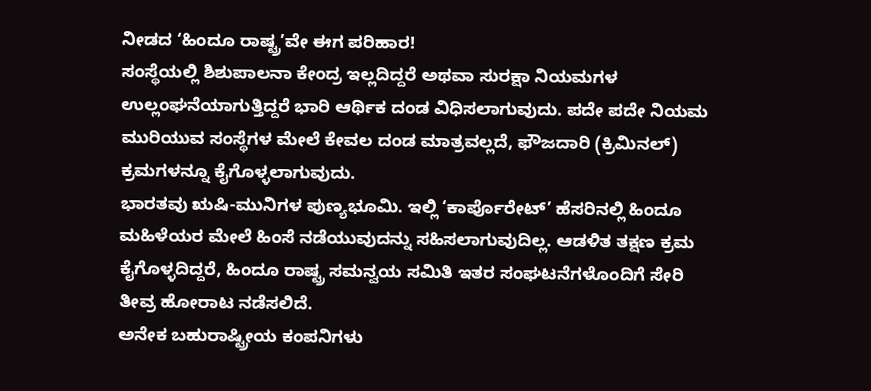ನೀಡದ ‘ಹಿಂದೂ ರಾಷ್ಟ್ರ’ವೇ ಈಗ ಪರಿಹಾರ!
ಸಂಸ್ಥೆಯಲ್ಲಿ ಶಿಶುಪಾಲನಾ ಕೇಂದ್ರ ಇಲ್ಲದಿದ್ದರೆ ಅಥವಾ ಸುರಕ್ಷಾ ನಿಯಮಗಳ ಉಲ್ಲಂಘನೆಯಾಗುತ್ತಿದ್ದರೆ ಭಾರಿ ಆರ್ಥಿಕ ದಂಡ ವಿಧಿಸಲಾಗುವುದು. ಪದೇ ಪದೇ ನಿಯಮ ಮುರಿಯುವ ಸಂಸ್ಥೆಗಳ ಮೇಲೆ ಕೇವಲ ದಂಡ ಮಾತ್ರವಲ್ಲದೆ, ಫೌಜದಾರಿ (ಕ್ರಿಮಿನಲ್) ಕ್ರಮಗಳನ್ನೂ ಕೈಗೊಳ್ಳಲಾಗುವುದು.
ಭಾರತವು ಋಷಿ-ಮುನಿಗಳ ಪುಣ್ಯಭೂಮಿ. ಇಲ್ಲಿ ‘ಕಾರ್ಪೊರೇಟ್’ ಹೆಸರಿನಲ್ಲಿ ಹಿಂದೂ ಮಹಿಳೆಯರ ಮೇಲೆ ಹಿಂಸೆ ನಡೆಯುವುದನ್ನು ಸಹಿಸಲಾಗುವುದಿಲ್ಲ. ಆಡಳಿತ ತಕ್ಷಣ ಕ್ರಮ ಕೈಗೊಳ್ಳದಿದ್ದರೆ, ಹಿಂದೂ ರಾಷ್ಟ್ರ ಸಮನ್ವಯ ಸಮಿತಿ ಇತರ ಸಂಘಟನೆಗಳೊಂದಿಗೆ ಸೇರಿ ತೀವ್ರ ಹೋರಾಟ ನಡೆಸಲಿದೆ.
ಅನೇಕ ಬಹುರಾಷ್ಟ್ರೀಯ ಕಂಪನಿಗಳು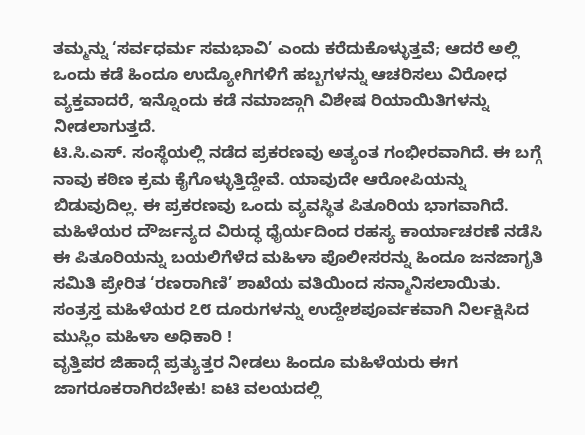ತಮ್ಮನ್ನು ‘ಸರ್ವಧರ್ಮ ಸಮಭಾವಿ’ ಎಂದು ಕರೆದುಕೊಳ್ಳುತ್ತವೆ; ಆದರೆ ಅಲ್ಲಿ ಒಂದು ಕಡೆ ಹಿಂದೂ ಉದ್ಯೋಗಿಗಳಿಗೆ ಹಬ್ಬಗಳನ್ನು ಆಚರಿಸಲು ವಿರೋಧ ವ್ಯಕ್ತವಾದರೆ, ಇನ್ನೊಂದು ಕಡೆ ನಮಾಜ್ಗಾಗಿ ವಿಶೇಷ ರಿಯಾಯಿತಿಗಳನ್ನು ನೀಡಲಾಗುತ್ತದೆ.
ಟಿ.ಸಿ.ಎಸ್. ಸಂಸ್ಥೆಯಲ್ಲಿ ನಡೆದ ಪ್ರಕರಣವು ಅತ್ಯಂತ ಗಂಭೀರವಾಗಿದೆ. ಈ ಬಗ್ಗೆ ನಾವು ಕಠಿಣ ಕ್ರಮ ಕೈಗೊಳ್ಳುತ್ತಿದ್ದೇವೆ. ಯಾವುದೇ ಆರೋಪಿಯನ್ನು ಬಿಡುವುದಿಲ್ಲ. ಈ ಪ್ರಕರಣವು ಒಂದು ವ್ಯವಸ್ಥಿತ ಪಿತೂರಿಯ ಭಾಗವಾಗಿದೆ.
ಮಹಿಳೆಯರ ದೌರ್ಜನ್ಯದ ವಿರುದ್ಧ ಧೈರ್ಯದಿಂದ ರಹಸ್ಯ ಕಾರ್ಯಾಚರಣೆ ನಡೆಸಿ ಈ ಪಿತೂರಿಯನ್ನು ಬಯಲಿಗೆಳೆದ ಮಹಿಳಾ ಪೊಲೀಸರನ್ನು ಹಿಂದೂ ಜನಜಾಗೃತಿ ಸಮಿತಿ ಪ್ರೇರಿತ ‘ರಣರಾಗಿಣಿ’ ಶಾಖೆಯ ವತಿಯಿಂದ ಸನ್ಮಾನಿಸಲಾಯಿತು.
ಸಂತ್ರಸ್ತ ಮಹಿಳೆಯರ ೭೮ ದೂರುಗಳನ್ನು ಉದ್ದೇಶಪೂರ್ವಕವಾಗಿ ನಿರ್ಲಕ್ಷಿಸಿದ ಮುಸ್ಲಿಂ ಮಹಿಳಾ ಅಧಿಕಾರಿ !
ವೃತ್ತಿಪರ ಜಿಹಾದ್ಗೆ ಪ್ರತ್ಯುತ್ತರ ನೀಡಲು ಹಿಂದೂ ಮಹಿಳೆಯರು ಈಗ ಜಾಗರೂಕರಾಗಿರಬೇಕು! ಐಟಿ ವಲಯದಲ್ಲಿ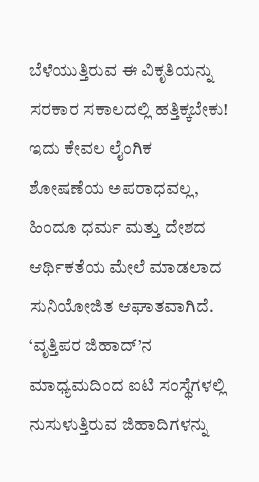ಬೆಳೆಯುತ್ತಿರುವ ಈ ವಿಕೃತಿಯನ್ನು ಸರಕಾರ ಸಕಾಲದಲ್ಲಿ ಹತ್ತಿಕ್ಕಬೇಕು!
ಇದು ಕೇವಲ ಲೈಂಗಿಕ ಶೋಷಣೆಯ ಅಪರಾಧವಲ್ಲ, ಹಿಂದೂ ಧರ್ಮ ಮತ್ತು ದೇಶದ ಆರ್ಥಿಕತೆಯ ಮೇಲೆ ಮಾಡಲಾದ ಸುನಿಯೋಜಿತ ಆಘಾತವಾಗಿದೆ. ‘ವೃತ್ತಿಪರ ಜಿಹಾದ್’ನ ಮಾಧ್ಯಮದಿಂದ ಐಟಿ ಸಂಸ್ಥೆಗಳಲ್ಲಿ ನುಸುಳುತ್ತಿರುವ ಜಿಹಾದಿಗಳನ್ನು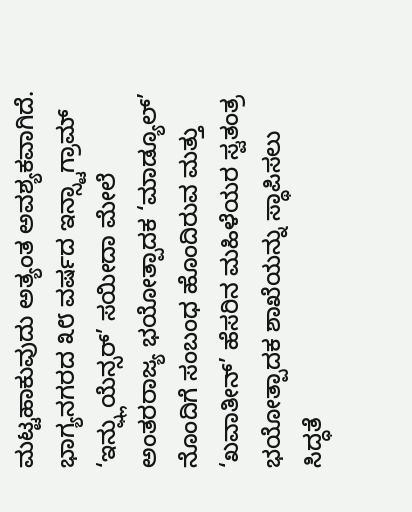ಮಟ್ಟಹಾಕುವುದು ಅತ್ಯಂತ ಅವಶ್ಯಕವಾಗಿದೆ.
ಭಾಗ್ಯನಗರದ ೩೮ ವರ್ಷದ ಇನ್ಸ್ಟಾಗ್ರಾಮ್ ‘ಇನ್ಫ್ಲುಯೆನ್ಸರ್’ ಸಯೀದಾ ಮೇಲೆ ಅಂತರರಾಜ್ಯ ಭಯೋತ್ಪಾದಕ ‘ಮಾಡ್ಯೂಲ್’ ನೊಂದಿಗೆ ಸಂಬಂಧ ಹೊಂದಿರುವ ಮತ್ತು ‘ಖವಾತೀನ್’ ಹೆಸರಿನ ಮಹಿಳೆಯರ ಸ್ವತಂತ್ರ ಭಯೋತ್ಪಾದಕ ಶಾಖೆಯನ್ನು ಸ್ಥಾಪಿಸಲು ಸಿದ್ಧತೆ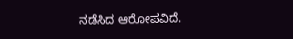ನಡೆಸಿದ ಆರೋಪವಿದೆ.